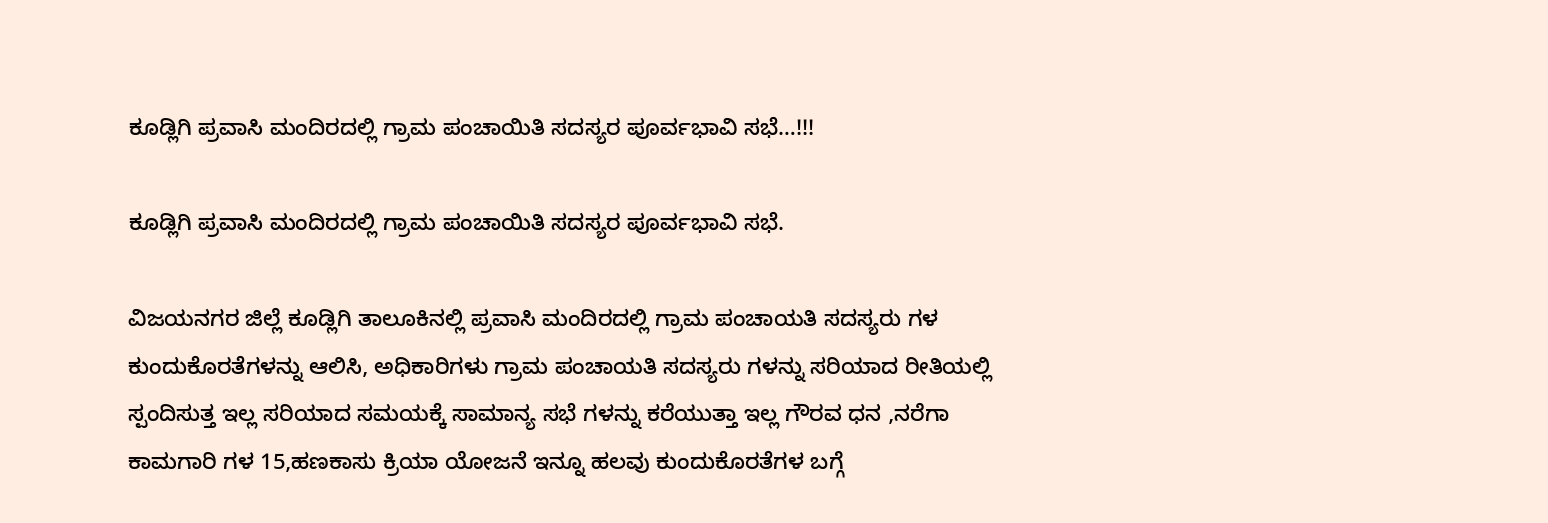ಕೂಡ್ಲಿಗಿ ಪ್ರವಾಸಿ ಮಂದಿರದಲ್ಲಿ ಗ್ರಾಮ ಪಂಚಾಯಿತಿ ಸದಸ್ಯರ ಪೂರ್ವಭಾವಿ ಸಭೆ…!!!

ಕೂಡ್ಲಿಗಿ ಪ್ರವಾಸಿ ಮಂದಿರದಲ್ಲಿ ಗ್ರಾಮ ಪಂಚಾಯಿತಿ ಸದಸ್ಯರ ಪೂರ್ವಭಾವಿ ಸಭೆ.

ವಿಜಯನಗರ ಜಿಲ್ಲೆ ಕೂಡ್ಲಿಗಿ ತಾಲೂಕಿನಲ್ಲಿ ಪ್ರವಾಸಿ ಮಂದಿರದಲ್ಲಿ ಗ್ರಾಮ ಪಂಚಾಯತಿ ಸದಸ್ಯರು ಗಳ ಕುಂದುಕೊರತೆಗಳನ್ನು ಆಲಿಸಿ, ಅಧಿಕಾರಿಗಳು ಗ್ರಾಮ ಪಂಚಾಯತಿ ಸದಸ್ಯರು ಗಳನ್ನು ಸರಿಯಾದ ರೀತಿಯಲ್ಲಿ ಸ್ಪಂದಿಸುತ್ತ ಇಲ್ಲ ಸರಿಯಾದ ಸಮಯಕ್ಕೆ ಸಾಮಾನ್ಯ ಸಭೆ ಗಳನ್ನು ಕರೆಯುತ್ತಾ‌ ಇಲ್ಲ ಗೌರವ ಧನ ,ನರೆಗಾ ಕಾಮಗಾರಿ ಗಳ 15,ಹಣಕಾಸು ಕ್ರಿಯಾ ಯೋಜನೆ ಇನ್ನೂ ಹಲವು ಕುಂದುಕೊರತೆಗಳ ಬಗ್ಗೆ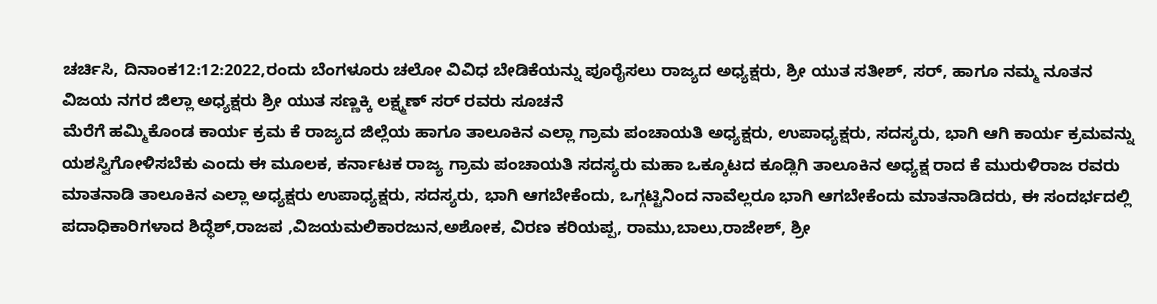ಚರ್ಚಿಸಿ, ದಿನಾಂಕ12:12:2022,ರಂದು ಬೆಂಗಳೂರು ಚಲೋ ವಿವಿಧ ಬೇಡಿಕೆಯನ್ನು ಪೂರೈಸಲು ರಾಜ್ಯದ ಅಧ್ಯಕ್ಷರು, ಶ್ರೀ ಯುತ ಸತೀಶ್, ಸರ್, ಹಾಗೂ ನಮ್ಮ ನೂತನ ವಿಜಯ ನಗರ ಜಿಲ್ಲಾ ಅಧ್ಯಕ್ಷರು ಶ್ರೀ ಯುತ ಸಣ್ಣಕ್ಕಿ ಲಕ್ಷ್ಮಣ್ ಸರ್ ರವರು ಸೂಚನೆ
ಮೆರೆಗೆ ಹಮ್ಮಿಕೊಂಡ ಕಾರ್ಯ ಕ್ರಮ ಕೆ ರಾಜ್ಯದ ಜಿಲ್ಲೆಯ ಹಾಗೂ ತಾಲೂಕಿನ ಎಲ್ಲಾ ಗ್ರಾಮ ಪಂಚಾಯತಿ ಅಧ್ಯಕ್ಷರು, ಉಪಾಧ್ಯಕ್ಷರು, ಸದಸ್ಯರು, ಭಾಗಿ ಆಗಿ ಕಾರ್ಯ ಕ್ರಮವನ್ನು ಯಶಸ್ವಿಗೋಳಿಸಬೆಕು ಎಂದು ಈ ಮೂಲಕ, ಕರ್ನಾಟಕ ರಾಜ್ಯ ಗ್ರಾಮ ಪಂಚಾಯತಿ ಸದಸ್ಯರು ಮಹಾ ಒಕ್ಕೂಟದ ಕೂಡ್ಲಿಗಿ ತಾಲೂಕಿನ ಅಧ್ಯಕ್ಷ ರಾದ ಕೆ ಮುರುಳಿರಾಜ ರವರು ಮಾತನಾಡಿ ತಾಲೂಕಿನ ಎಲ್ಲಾ ಅಧ್ಯಕ್ಷರು ಉಪಾಧ್ಯಕ್ಷರು, ಸದಸ್ಯರು, ಭಾಗಿ ಆಗಬೇಕೆಂದು, ಒಗ್ಗಟ್ಟಿನಿಂದ ನಾವೆಲ್ಲರೂ ಭಾಗಿ ಆಗಬೇಕೆಂದು ಮಾತನಾಡಿದರು, ಈ ಸಂದರ್ಭದಲ್ಲಿ ಪದಾಧಿಕಾರಿಗಳಾದ ಶಿದ್ಧೆಶ್,ರಾಜಪ ,ವಿಜಯಮಲಿಕಾರಜುನ,ಅಶೋಕ, ವಿರಣ ಕರಿಯಪ್ಪ, ರಾಮು,ಬಾಲು,ರಾಜೇಶ್, ಶ್ರೀ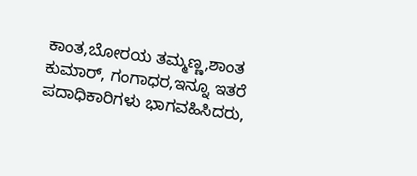ಕಾಂತ,ಬೋರಯ ತಮ್ಮಣ್ಣ,ಶಾಂತ ಕುಮಾರ್, ಗಂಗಾಧರ,ಇನ್ನೂ ಇತರೆ ಪದಾಧಿಕಾರಿಗಳು ಭಾಗವಹಿಸಿದರು,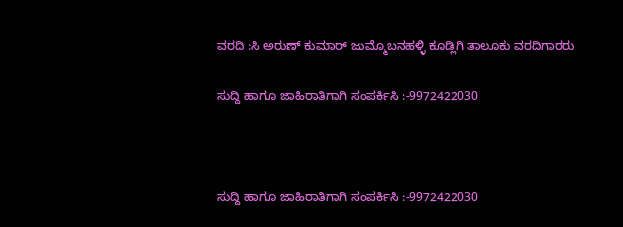ವರದಿ :ಸಿ ಅರುಣ್ ಕುಮಾರ್ ಜುಮ್ಮೊಬನಹಳ್ಳಿ ಕೂಡ್ಲಿಗಿ ತಾಲೂಕು ವರದಿಗಾರರು

ಸುದ್ದಿ ಹಾಗೂ ಜಾಹಿರಾತಿಗಾಗಿ ಸಂಪರ್ಕಿಸಿ :-9972422030



ಸುದ್ದಿ ಹಾಗೂ ಜಾಹಿರಾತಿಗಾಗಿ ಸಂಪರ್ಕಿಸಿ :-9972422030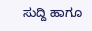ಸುದ್ದಿ ಹಾಗೂ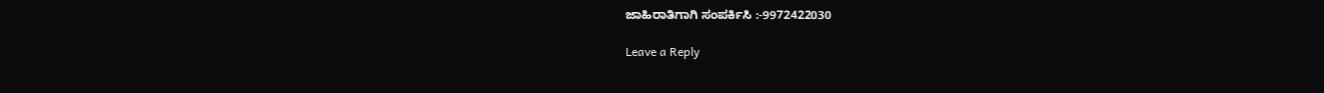ಜಾಹಿರಾತಿಗಾಗಿ ಸಂಪರ್ಕಿಸಿ :-9972422030

Leave a Reply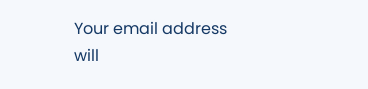Your email address will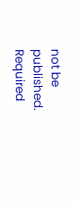not be published. Required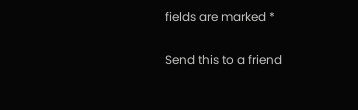fields are marked *

Send this to a friend